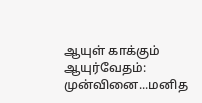ஆயுள் காக்கும் ஆயுர்வேதம்: முன்வினை...மனித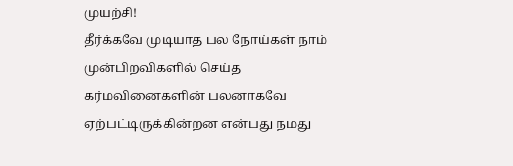முயற்சி!
தீர்க்கவே முடியாத பல நோய்கள் நாம் முன்பிறவிகளில் செய்த கர்மவினைகளின் பலனாகவே ஏற்பட்டிருக்கின்றன என்பது நமது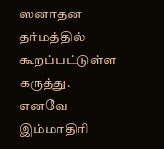ஸனாதன தர்மத்தில் கூறப்பட்டுள்ள கருத்து. எனவே இம்மாதிரி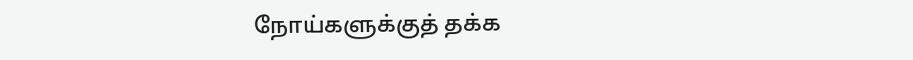நோய்களுக்குத் தக்க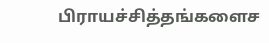பிராயச்சித்தங்களைச